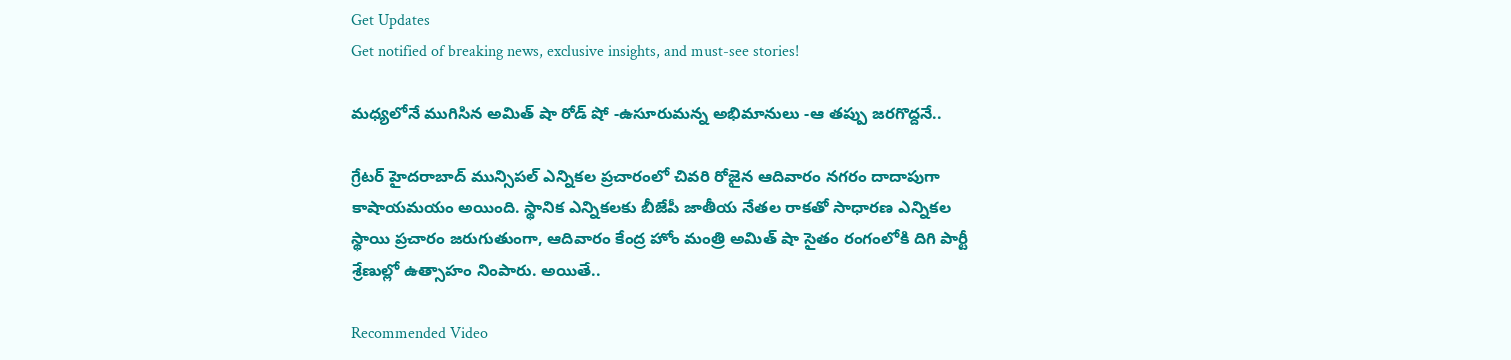Get Updates
Get notified of breaking news, exclusive insights, and must-see stories!

మధ్యలోనే ముగిసిన అమిత్ షా రోడ్ షో -ఉసూరుమన్న అభిమానులు -ఆ తప్పు జరగొద్దనే..

గ్రేటర్ హైదరాబాద్ మున్సిపల్ ఎన్నికల ప్రచారంలో చివరి రోజైన ఆదివారం నగరం దాదాపుగా కాషాయమయం అయింది. స్థానిక ఎన్నికలకు బీజేపీ జాతీయ నేతల రాకతో సాధారణ ఎన్నికల స్థాయి ప్రచారం జరుగుతుంగా, ఆదివారం కేంద్ర హోం మంత్రి అమిత్ షా సైతం రంగంలోకి దిగి పార్టీ శ్రేణుల్లో ఉత్సాహం నింపారు. అయితే..

Recommended Video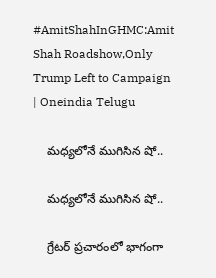#AmitShahInGHMC:Amit Shah Roadshow,Only Trump Left to Campaign | Oneindia Telugu

    మధ్యలోనే ముగిసిన షో..

    మధ్యలోనే ముగిసిన షో..

    గ్రేటర్ ప్రచారంలో భాగంగా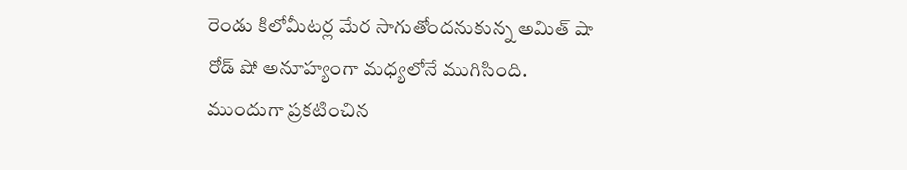రెండు కిలోమీటర్ల మేర సాగుతోందనుకున్న అమిత్ షా రోడ్ షో అనూహ్యంగా మధ్యలోనే ముగిసింది. ముందుగా ప్రకటించిన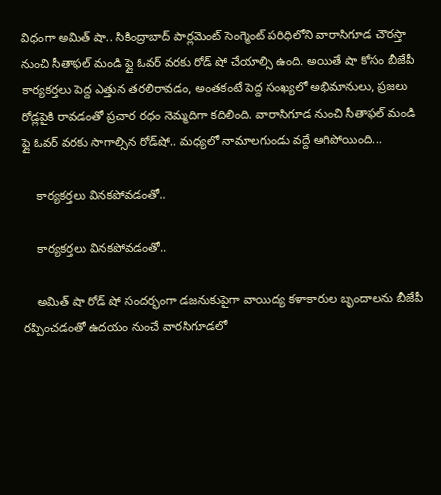విధంగా అమిత్ షా.. సికింద్రాబాద్ పార్లమెంట్ సెంగ్మెంట్ పరిధిలోని వారాసిగూడ చౌరస్తా నుంచి సీతాఫల్ మండి ఫ్లై ఓవర్ వరకు రోడ్ షో చేయాల్సి ఉంది. అయితే షా కోసం బీజేపీ కార్యకర్తలు పెద్ద ఎత్తున తరలిరావడం, అంతకంటే పెద్ద సంఖ్యలో అభిమానులు, ప్రజలు రోడ్లపైకి రావడంతో ప్రచార రధం నెమ్మదిగా కదిలింది. వారాసిగూడ నుంచి సీతాఫల్ మండి ఫ్లై ఓవర్ వరకు సాగాల్సిన రోడ్‌షో.. మధ్యలో నామాలగుండు వద్దే ఆగిపోయింది...

    కార్యకర్తలు వినకపోవడంతో..

    కార్యకర్తలు వినకపోవడంతో..

    అమిత్ షా రోడ్ షో సందర్భంగా డజనుకుపైగా వాయిద్య కళాకారుల బృందాలను బీజేపీ రప్పించడంతో ఉదయం నుంచే వారసిగూడలో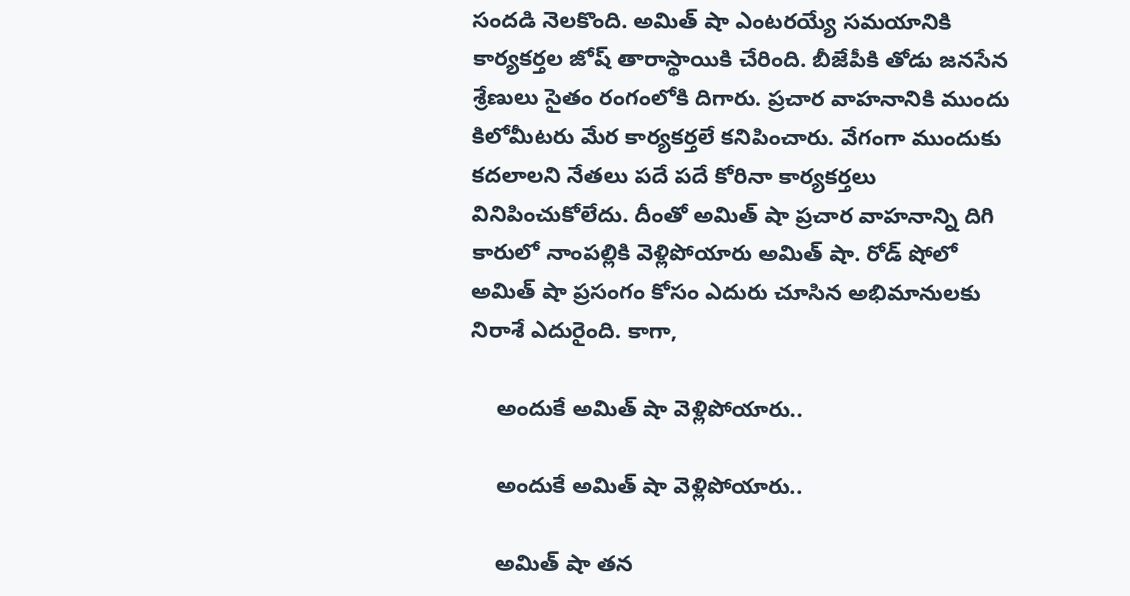సందడి నెలకొంది. అమిత్ షా ఎంటరయ్యే సమయానికి కార్యకర్తల జోష్ తారాస్థాయికి చేరింది. బీజేపీకి తోడు జనసేన శ్రేణులు సైతం రంగంలోకి దిగారు. ప్రచార వాహనానికి ముందు కిలోమీటరు మేర కార్యకర్తలే కనిపించారు. వేగంగా ముందుకు కదలాలని నేతలు పదే పదే కోరినా కార్యకర్తలు వినిపించుకోలేదు. దీంతో అమిత్ షా ప్రచార వాహనాన్ని దిగి కారులో నాంపల్లికి వెళ్లిపోయారు అమిత్ షా. రోడ్ షోలో అమిత్ షా ప్రసంగం కోసం ఎదురు చూసిన అభిమానులకు నిరాశే ఎదురైంది. కాగా,

    అందుకే అమిత్ షా వెళ్లిపోయారు..

    అందుకే అమిత్ షా వెళ్లిపోయారు..

    అమిత్ షా తన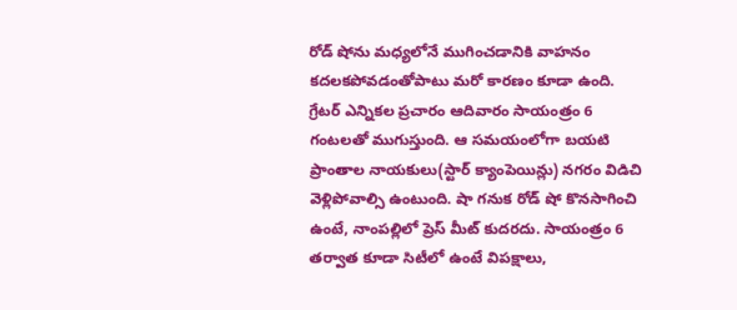రోడ్ షోను మధ్యలోనే ముగించడానికి వాహనం కదలకపోవడంతోపాటు మరో కారణం కూడా ఉంది. గ్రేటర్ ఎన్నికల ప్రచారం ఆదివారం సాయంత్రం 6 గంటలతో ముగుస్తుంది. ఆ సమయంలోగా బయటి ప్రాంతాల నాయకులు(స్టార్ క్యాంపెయిన్లు) నగరం విడిచి వెళ్లిపోవాల్సి ఉంటుంది. షా గనుక రోడ్ షో కొనసాగించి ఉంటే, నాంపల్లిలో ప్రెస్ మీట్ కుదరదు. సాయంత్రం 6 తర్వాత కూడా సిటీలో ఉంటే విపక్షాలు,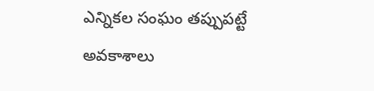ఎన్నికల సంఘం తప్పుపట్టే అవకాశాలు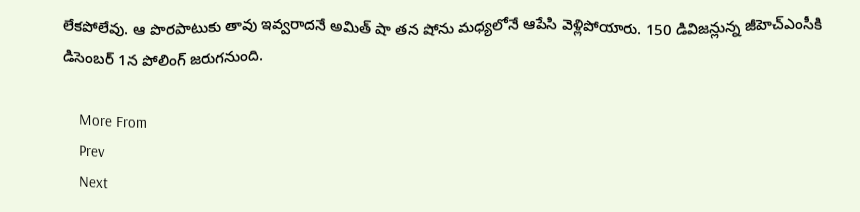లేకపోలేవు. ఆ పొరపాటుకు తావు ఇవ్వరాదనే అమిత్ షా తన షోను మధ్యలోనే ఆపేసి వెళ్లిపోయారు. 150 డివిజన్లున్న జీహెచ్ఎంసీకి డిసెంబర్ 1న పోలింగ్ జరుగనుంది.

    More From
    Prev
    Next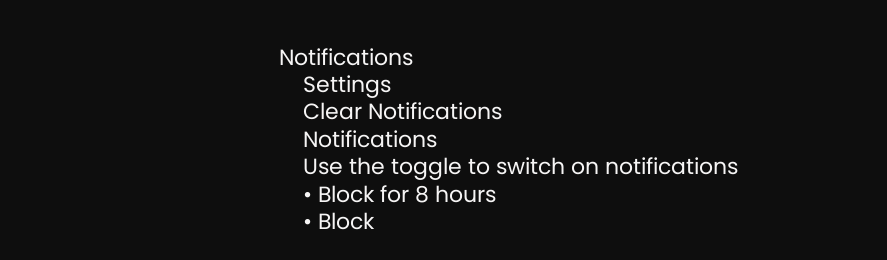Notifications
    Settings
    Clear Notifications
    Notifications
    Use the toggle to switch on notifications
    • Block for 8 hours
    • Block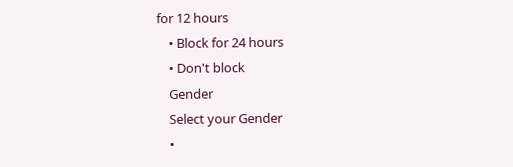for 12 hours
    • Block for 24 hours
    • Don't block
    Gender
    Select your Gender
    •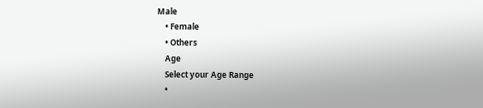Male
    • Female
    • Others
    Age
    Select your Age Range
    •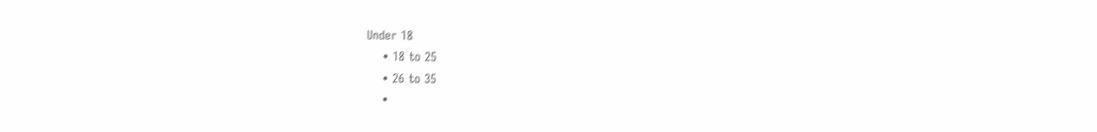Under 18
    • 18 to 25
    • 26 to 35
    •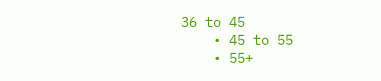36 to 45
    • 45 to 55
    • 55+